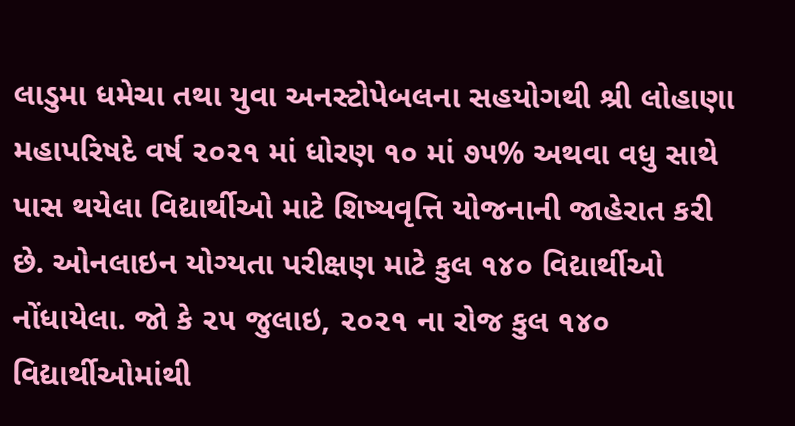લાડુમા ધમેચા તથા યુવા અનસ્ટોપેબલના સહયોગથી શ્રી લોહાણા મહાપરિષદે વર્ષ ૨૦૨૧ માં ધોરણ ૧૦ માં ૭૫% અથવા વધુ સાથે પાસ થયેલા વિદ્યાર્થીઓ માટે શિષ્યવૃત્તિ યોજનાની જાહેરાત કરી છે. ઓનલાઇન યોગ્યતા પરીક્ષણ માટે કુલ ૧૪૦ વિદ્યાર્થીઓ નોંધાયેલા. જો કે ૨૫ જુલાઇ, ૨૦૨૧ ના રોજ કુલ ૧૪૦ વિદ્યાર્થીઓમાંથી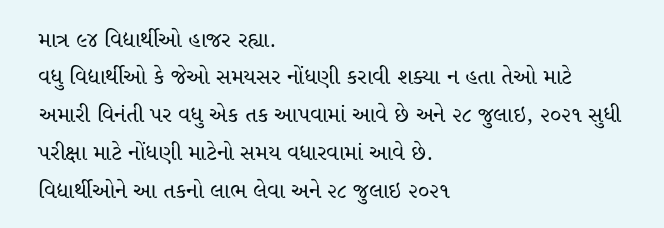માત્ર ૯૪ વિદ્યાર્થીઓ હાજર રહ્યા.
વધુ વિદ્યાર્થીઓ કે જેઓ સમયસર નોંધણી કરાવી શક્યા ન હતા તેઓ માટે અમારી વિનંતી પર વધુ એક તક આપવામાં આવે છે અને ૨૮ જુલાઇ, ૨૦૨૧ સુધી પરીક્ષા માટે નોંધણી માટેનો સમય વધારવામાં આવે છે.
વિદ્યાર્થીઓને આ તકનો લાભ લેવા અને ૨૮ જુલાઇ ૨૦૨૧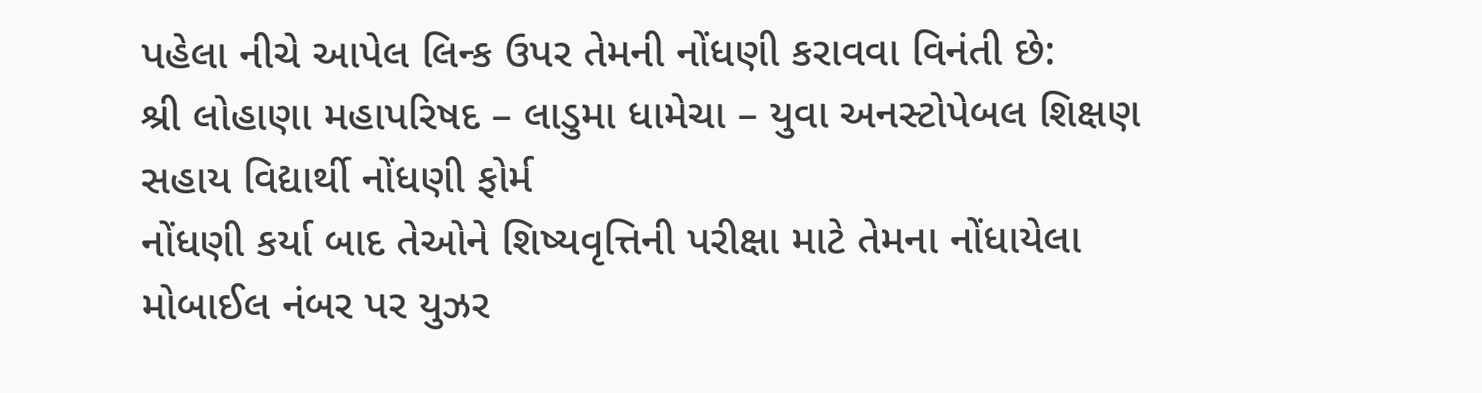પહેલા નીચે આપેલ લિન્ક ઉપર તેમની નોંધણી કરાવવા વિનંતી છે:
શ્રી લોહાણા મહાપરિષદ – લાડુમા ધામેચા – યુવા અનસ્ટોપેબલ શિક્ષણ સહાય વિદ્યાર્થી નોંધણી ફોર્મ
નોંધણી કર્યા બાદ તેઓને શિષ્યવૃત્તિની પરીક્ષા માટે તેમના નોંધાયેલા મોબાઈલ નંબર પર યુઝર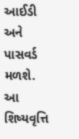આઈડી અને પાસવર્ડ મળશે.
આ શિષ્યવૃત્તિ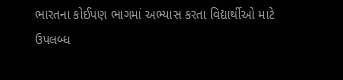ભારતના કોઈપણ ભાગમાં અભ્યાસ કરતા વિદ્યાર્થીઓ માટે ઉપલબ્ધ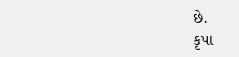છે.
કૃપા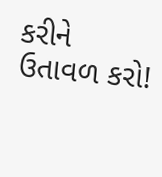કરીને ઉતાવળ કરો!